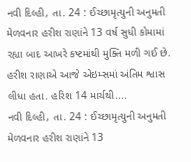નવી દિલ્હી, તા. 24 : ઈચ્છામૃત્યુની અનુમતી મેળવનાર હરીશ રાણાંને 13 વર્ષ સુધી કોમામાં રહ્યા બાદ આખરે કષ્ટમાંથી મુક્તિ મળી ગઈ છે. હરીશ રાણાએ આજે એઇમ્સમાં અંતિમ શ્વાસ લીધા હતા. હરિશ 14 માર્ચથી....
નવી દિલ્હી, તા. 24 : ઈચ્છામૃત્યુની અનુમતી મેળવનાર હરીશ રાણાંને 13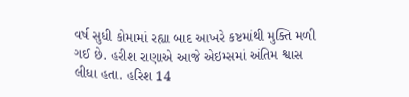વર્ષ સુધી કોમામાં રહ્યા બાદ આખરે કષ્ટમાંથી મુક્તિ મળી ગઈ છે. હરીશ રાણાએ આજે એઇમ્સમાં અંતિમ શ્વાસ લીધા હતા. હરિશ 14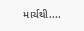માર્ચથી....